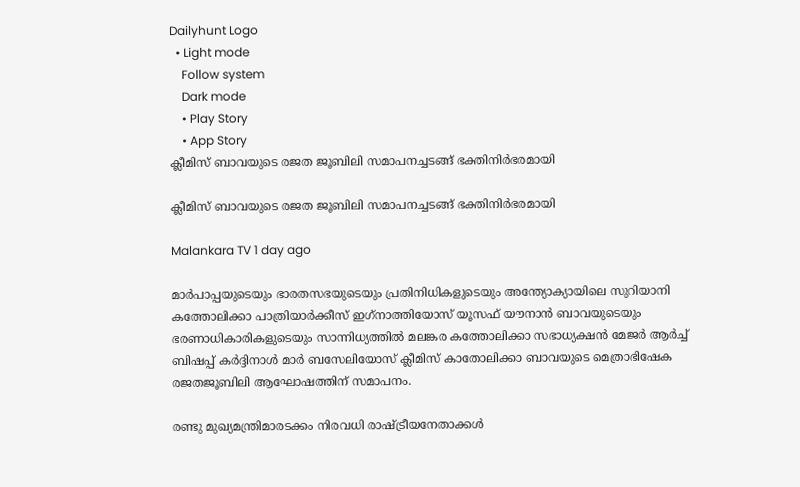Dailyhunt Logo
  • Light mode
    Follow system
    Dark mode
    • Play Story
    • App Story
ക്ലീമിസ് ബാവയുടെ രജത ജൂബിലി സമാപനച്ചടങ്ങ് ഭക്തിനിര്‍ഭരമായി

ക്ലീമിസ് ബാവയുടെ രജത ജൂബിലി സമാപനച്ചടങ്ങ് ഭക്തിനിര്‍ഭരമായി

Malankara TV 1 day ago

മാർപാപ്പയുടെയും ഭാരതസഭയുടെയും പ്രതിനിധികളുടെയും അന്ത്യോക്യായിലെ സുറിയാനി കത്തോലിക്കാ പാത്രിയാർക്കീസ് ഇഗ്‌നാത്തിയോസ് യൂസഫ് യൗനാൻ ബാവയുടെയും ഭരണാധികാരികളുടെയും സാന്നിധ്യത്തില്‍ മലങ്കര കത്തോലിക്കാ സഭാധ്യക്ഷൻ മേജർ ആർച്ച്‌ ബിഷപ്പ് കർദ്ദിനാള്‍ മാർ ബസേലിയോസ് ക്ലീമിസ് കാതോലിക്കാ ബാവയുടെ മെത്രാഭിഷേക രജതജൂബിലി ആഘോഷത്തിന് സമാപനം.

രണ്ടു മുഖ്യമന്ത്രിമാരടക്കം നിരവധി രാഷ്ട്രീയനേതാക്കള്‍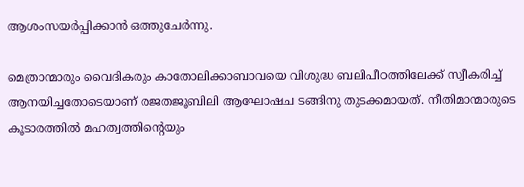ആശംസയർപ്പിക്കാൻ ഒത്തുചേർന്നു.

മെത്രാന്മാരും വൈദികരും കാതോലിക്കാബാവയെ വിശുദ്ധ ബലിപീഠത്തിലേക്ക് സ്വീകരിച്ച്‌ ആനയിച്ചതോടെയാണ് രജതജൂബിലി ആഘോഷച ടങ്ങിനു തുടക്കമായത്. നീതിമാന്മാരുടെ കൂടാരത്തില്‍ മഹത്വത്തിൻ്റെയും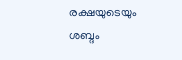രക്ഷയുടെയും ശബ്ദം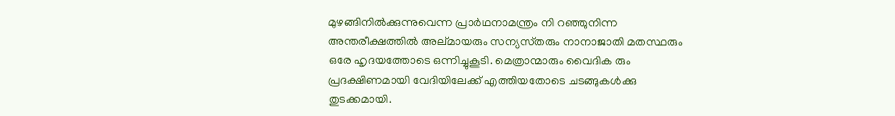മുഴങ്ങിനില്‍ക്കുന്നുവെന്ന പ്രാർഥനാമന്ത്രം നി റഞ്ഞുനിന്ന അന്തരീക്ഷത്തില്‍ അല്‌മായരും സന്യസ്‌തരും നാനാജാതി മതസ്ഥരും ഒരേ ഹൃദയത്തോടെ ഒന്നിച്ചുകൂടി. മെത്രാന്മാരും വൈദിക രും പ്രദക്ഷിണമായി വേദിയിലേക്ക് എത്തിയതോടെ ചടങ്ങുകള്‍ക്കു തുടക്കമായി.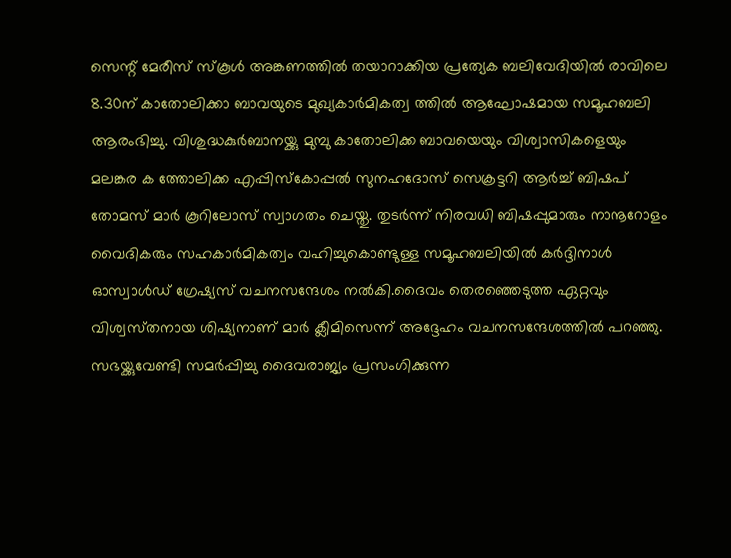സെന്റ് മേരീസ് സ്‌കൂള്‍ അങ്കണത്തില്‍ തയാറാക്കിയ പ്രത്യേക ബലിവേദിയില്‍ രാവിലെ 8.30ന് കാതോലിക്കാ ബാവയുടെ മുഖ്യകാർമികത്വ ത്തില്‍ ആഘോഷമായ സമൂഹബലി ആരംഭിച്ചു. വിശുദ്ധകുർബാനയ്ക്കു മുമ്പു കാതോലിക്ക ബാവയെയും വിശ്വാസികളെയും മലങ്കര ക ത്തോലിക്ക എപ്പിസ്കോപ്പല്‍ സുനഹദോസ് സെക്രട്ടറി ആർച്ച്‌ ബിഷപ് തോമസ് മാർ കൂറിലോസ് സ്വാഗതം ചെയ്തു. തുടർന്ന് നിരവധി ബിഷപ്പുമാരും നാനൂറോളം വൈദികരും സഹകാർമികത്വം വഹിച്ചുകൊണ്ടുള്ള സമൂഹബലിയില്‍ കർദ്ദിനാള്‍ ഓസ്വാള്‍ഡ് ഗ്രേഷ്യസ് വചനസന്ദേശം നല്‍കി.ദൈവം തെരഞ്ഞെടുത്ത ഏറ്റവും വിശ്വസ്‌തനായ ശിഷ്യനാണ് മാർ ക്ലീമിസെന്ന് അദ്ദേഹം വചനസന്ദേശത്തില്‍ പറഞ്ഞു. സഭയ്ക്കുവേണ്ടി സമർപ്പിച്ചു ദൈവരാജ്യം പ്രസംഗിക്കുന്ന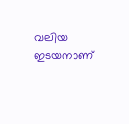വലിയ ഇടയനാണ്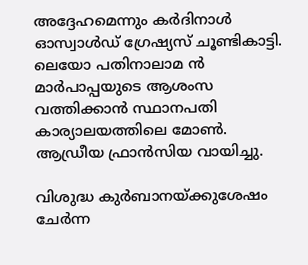അദ്ദേഹമെന്നും കർദിനാള്‍ ഓസ്വാള്‍ഡ് ഗ്രേഷ്യസ് ചൂണ്ടികാട്ടി. ലെയോ പതിനാലാമ ൻ മാർപാപ്പയുടെ ആശംസ വത്തിക്കാൻ സ്ഥാനപതി കാര്യാലയത്തിലെ മോണ്‍. ആഡ്രീയ ഫ്രാൻസിയ വായിച്ചു.

വിശുദ്ധ കുർബാനയ്ക്കുശേഷം ചേർന്ന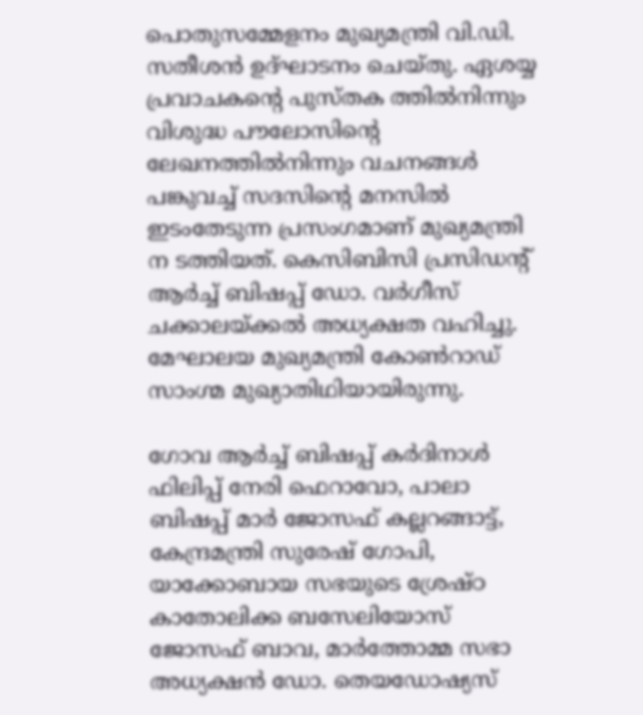പൊതുസമ്മേളനം മുഖ്യമന്ത്രി വി.ഡി. സതീശൻ ഉദ്ഘാടനം ചെയ്‌തു. ഏശയ്യ പ്രവാചകന്റെ പുസ്‌തക ത്തില്‍നിന്നും വിശുദ്ധ പൗലോസിൻ്റെ ലേഖനത്തില്‍നിന്നും വചനങ്ങള്‍ പങ്കുവച്ച്‌ സദസിൻ്റെ മനസില്‍ ഇടംതേടുന്ന പ്രസംഗമാണ് മുഖ്യമന്ത്രി ന ടത്തിയത്. കെസിബിസി പ്രസിഡൻ്റ് ആർച്ച്‌ ബിഷപ്പ് ഡോ. വർഗീസ് ചക്കാലയ്ക്കല്‍ അധ്യക്ഷത വഹിച്ചു. മേഘാലയ മുഖ്യമന്ത്രി കോണ്‍റാഡ് സാംഗ്മ മുഖ്യാതിഥിയായിരുന്നു.

ഗോവ ആർച്ച്‌ ബിഷപ്പ് കർദിനാള്‍ ഫിലിപ്പ് നേരി ഫെറാവോ, പാലാ ബിഷപ്പ് മാർ ജോസഫ് കല്ലറങ്ങാട്ട്, കേന്ദ്രമന്ത്രി സുരേഷ് ഗോപി, യാക്കോബായ സഭയുടെ ശ്രേഷ്ഠ കാതോലിക്ക ബസേലിയോസ് ജോസഫ് ബാവ, മാർത്തോമ്മ സഭാ അധ്യക്ഷൻ ഡോ. തെയഡോഷ്യസ്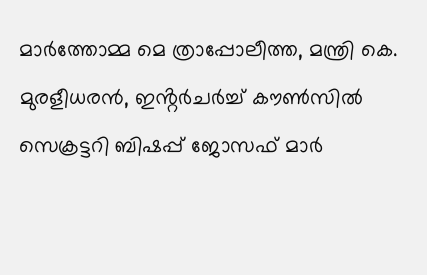മാർത്തോമ്മ മെ ത്രാപ്പോലീത്ത, മന്ത്രി കെ. മുരളീധരൻ, ഇൻ്റർചർച്ച്‌ കൗണ്‍സില്‍ സെക്രട്ടറി ബിഷപ്പ് ജോസഫ് മാർ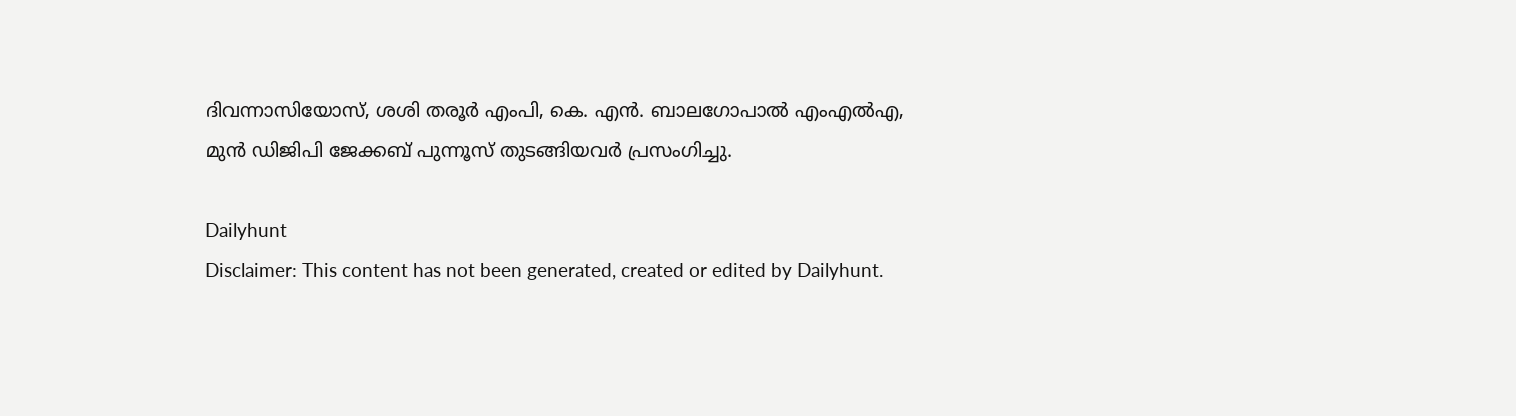ദിവന്നാസിയോസ്, ശശി തരൂർ എംപി, കെ. എൻ. ബാലഗോപാല്‍ എംഎല്‍എ, മുൻ ഡിജിപി ജേക്കബ് പുന്നൂസ് തുടങ്ങിയവർ പ്രസംഗിച്ചു.

Dailyhunt
Disclaimer: This content has not been generated, created or edited by Dailyhunt.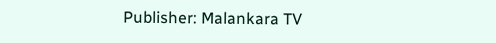Publisher: Malankara TV